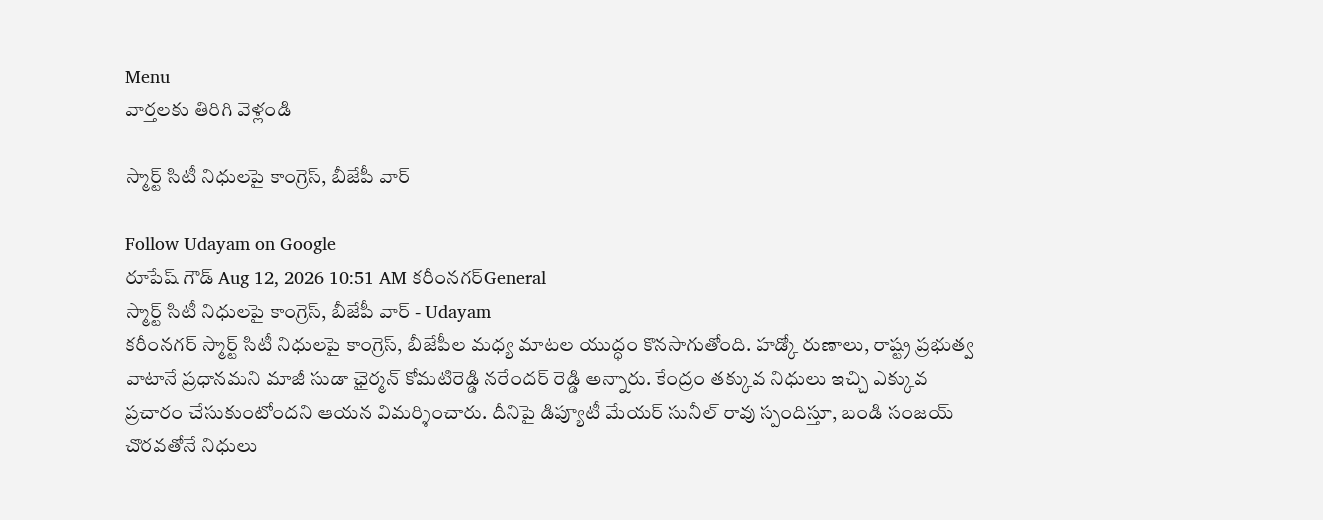Menu
వార్తలకు తిరిగి వెళ్లండి

స్మార్ట్ సిటీ నిధులపై కాంగ్రెస్, బీజేపీ వార్

Follow Udayam on Google
రూపేష్ గౌడ్ Aug 12, 2026 10:51 AM కరీంనగర్General
స్మార్ట్ సిటీ నిధులపై కాంగ్రెస్, బీజేపీ వార్ - Udayam
కరీంనగర్ స్మార్ట్ సిటీ నిధులపై కాంగ్రెస్, బీజేపీల మధ్య మాటల యుద్ధం కొనసాగుతోంది. హడ్కో రుణాలు, రాష్ట్ర ప్రభుత్వ వాటానే ప్రధానమని మాజీ సుడా ఛైర్మన్ కోమటిరెడ్డి నరేందర్ రెడ్డి అన్నారు. కేంద్రం తక్కువ నిధులు ఇచ్చి ఎక్కువ ప్రచారం చేసుకుంటోందని ఆయన విమర్శించారు. దీనిపై డిప్యూటీ మేయర్ సునీల్ రావు స్పందిస్తూ, బండి సంజయ్ చొరవతోనే నిధులు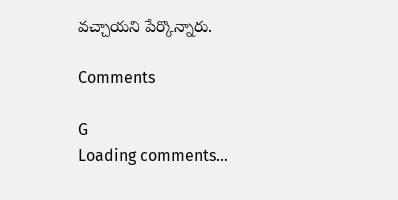వచ్చాయని పేర్కొన్నారు.

Comments

G
Loading comments...